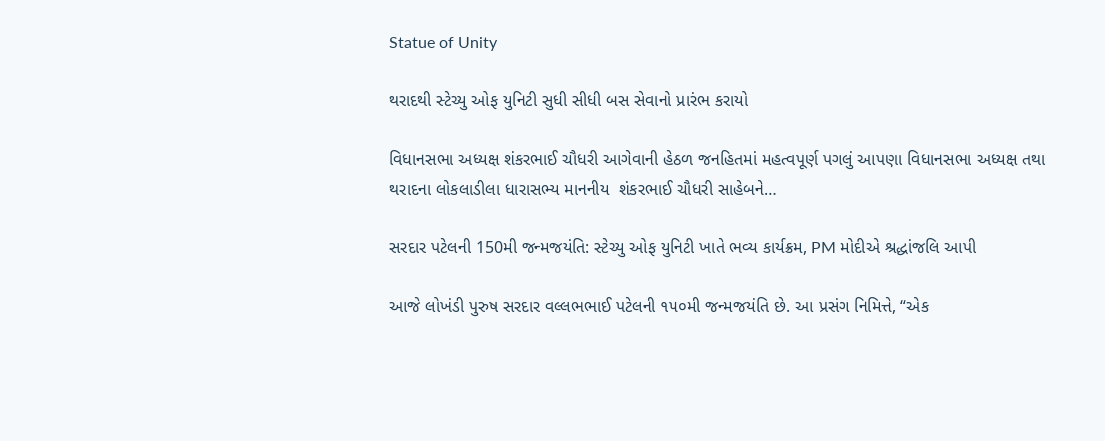Statue of Unity

થરાદથી સ્ટેચ્યુ ઓફ યુનિટી સુધી સીધી બસ સેવાનો પ્રારંભ કરાયો

વિધાનસભા અધ્યક્ષ શંકરભાઈ ચૌધરી આગેવાની હેઠળ જનહિતમાં મહત્વપૂર્ણ પગલું આપણા વિધાનસભા અધ્યક્ષ તથા થરાદના લોકલાડીલા ધારાસભ્ય માનનીય  શંકરભાઈ ચૌધરી સાહેબને…

સરદાર પટેલની 150મી જન્મજયંતિ: સ્ટેચ્યુ ઓફ યુનિટી ખાતે ભવ્ય કાર્યક્રમ, PM મોદીએ શ્રદ્ધાંજલિ આપી

આજે લોખંડી પુરુષ સરદાર વલ્લભભાઈ પટેલની ૧૫૦મી જન્મજયંતિ છે. આ પ્રસંગ નિમિત્તે, “એક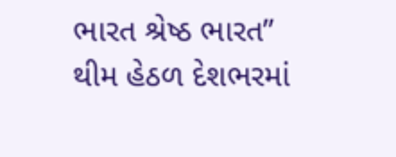ભારત શ્રેષ્ઠ ભારત” થીમ હેઠળ દેશભરમાં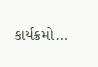કાર્યક્રમો…